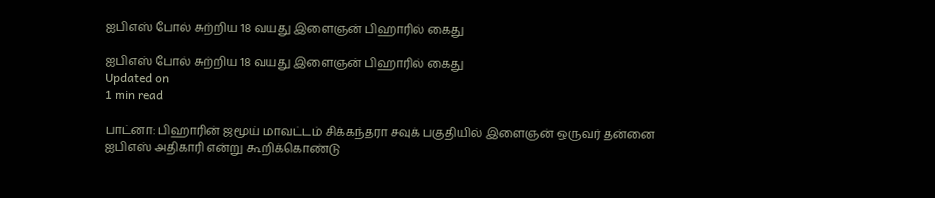ஐபிஎஸ் போல் சுற்றிய 18 வயது இளைஞன் பிஹாரில் கைது

ஐபிஎஸ் போல் சுற்றிய 18 வயது இளைஞன் பிஹாரில் கைது
Updated on
1 min read

பாட்னா: பிஹாரின் ஜமூய் மாவட்டம் சிக்கந்தரா சவுக் பகுதியில் இளைஞன் ஒருவர் தன்னை ஐபிஎஸ் அதிகாரி என்று கூறிக்கொண்டு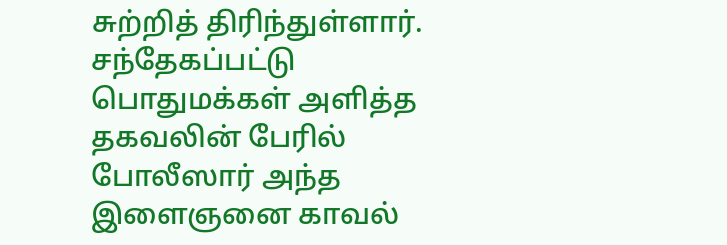சுற்றித் திரிந்துள்ளார். சந்தேகப்பட்டு பொதுமக்கள் அளித்த தகவலின் பேரில் போலீஸார் அந்த இளைஞனை காவல்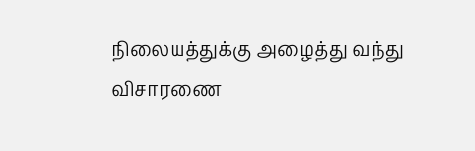நிலையத்துக்கு அழைத்து வந்து விசாரணை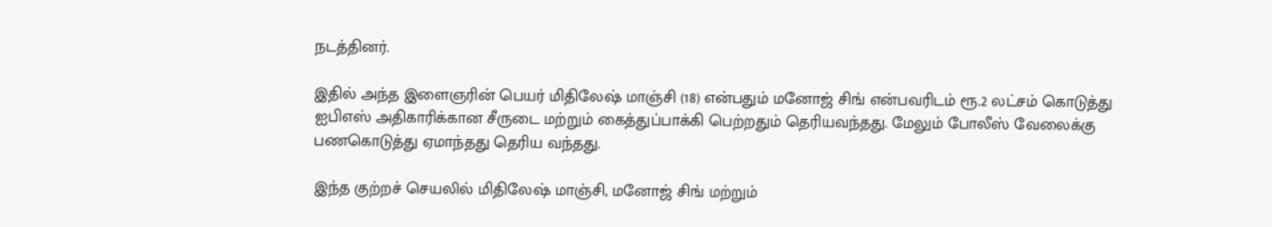நடத்தினர்.

இதில் அந்த இளைஞரின் பெயர் மிதிலேஷ் மாஞ்சி (18) என்பதும் மனோஜ் சிங் என்பவரிடம் ரூ.2 லட்சம் கொடுத்து ஐபிஎஸ் அதிகாரிக்கான சீருடை மற்றும் கைத்துப்பாக்கி பெற்றதும் தெரியவந்தது. மேலும் போலீஸ் வேலைக்கு பணகொடுத்து ஏமாந்தது தெரிய வந்தது.

இந்த குற்றச் செயலில் மிதிலேஷ் மாஞ்சி, மனோஜ் சிங் மற்றும்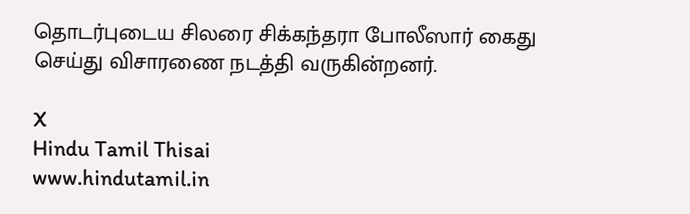தொடர்புடைய சிலரை சிக்கந்தரா போலீஸார் கைது செய்து விசாரணை நடத்தி வருகின்றனர்.

X
Hindu Tamil Thisai
www.hindutamil.in